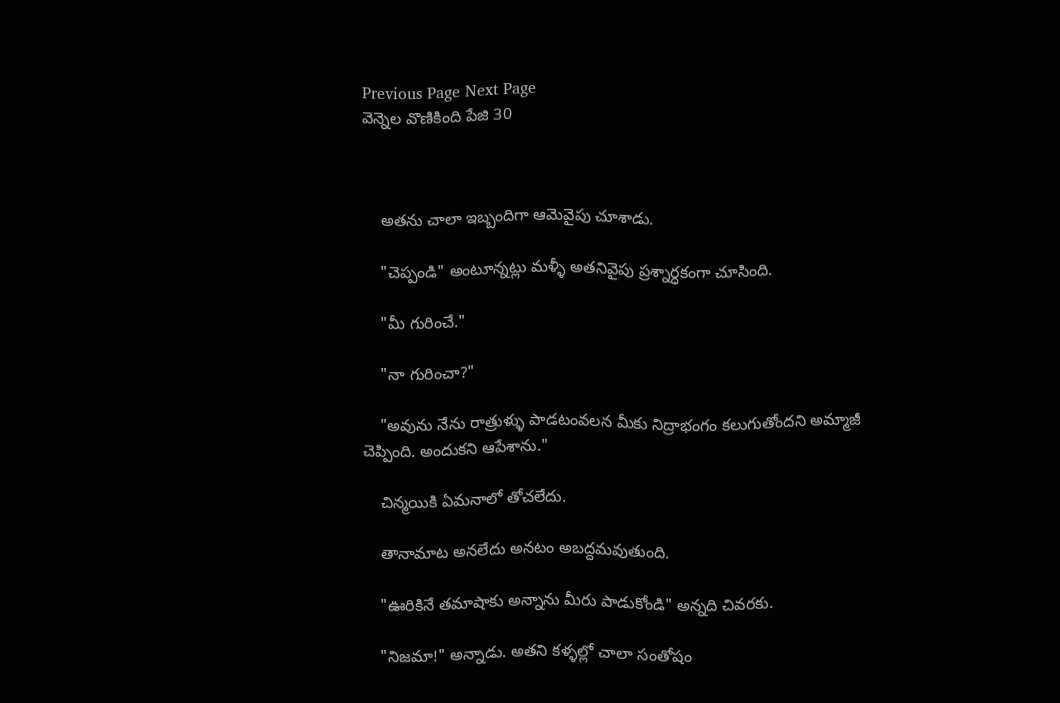Previous Page Next Page
వెన్నెల వొణికింది పేజి 30



    అతను చాలా ఇబ్బందిగా ఆమెవైపు చూశాడు.

    "చెప్పండి" అంటూన్నట్లు మళ్ళీ అతనివైపు ప్రశ్నార్ధకంగా చూసింది.

    "మీ గురించే."

    "నా గురించా?"

    "అవును నేను రాత్రుళ్ళు పాడటంవలన మీకు నిద్రాభంగం కలుగుతోందని అమ్మాజీ చెప్పింది. అందుకని ఆపేశాను."

    చిన్మయికి ఏమనాలో తోచలేదు.

    తానామాట అనలేదు అనటం అబద్దమవుతుంది.

    "ఊరికినే తమాషాకు అన్నాను మీరు పాడుకోండి" అన్నది చివరకు.

    "నిజమా!" అన్నాడు. అతని కళ్ళల్లో చాలా సంతోషం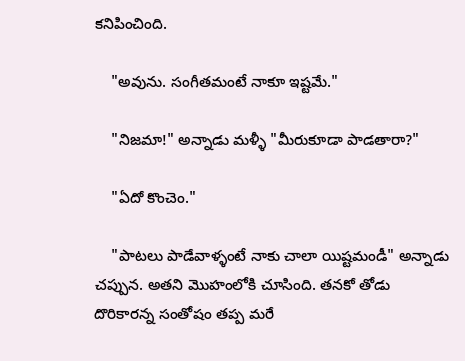కనిపించింది.

    "అవును. సంగీతమంటే నాకూ ఇష్టమే."

    "నిజమా!" అన్నాడు మళ్ళీ "మీరుకూడా పాడతారా?"

    "ఏదో కొంచెం."

    "పాటలు పాడేవాళ్ళంటే నాకు చాలా యిష్టమండీ" అన్నాడు చప్పున. అతని మొహంలోకి చూసింది. తనకో తోడు దొరికారన్న సంతోషం తప్ప మరే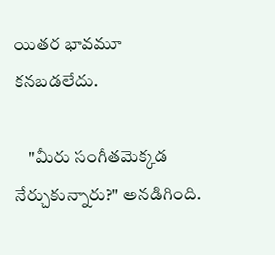యితర భావమూ కనబడలేదు.

    "మీరు సంగీతమెక్కడ నేర్చుకున్నారు?" అనడిగింది.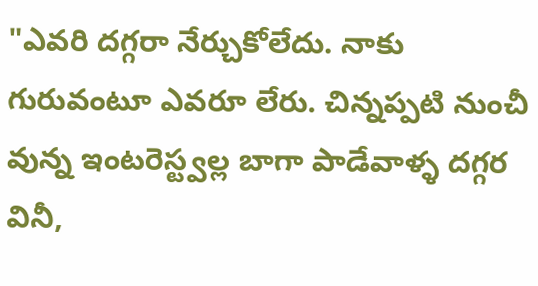"ఎవరి దగ్గరా నేర్చుకోలేదు. నాకు గురువంటూ ఎవరూ లేరు. చిన్నప్పటి నుంచీ వున్న ఇంటరెస్ట్వల్ల బాగా పాడేవాళ్ళ దగ్గర వినీ,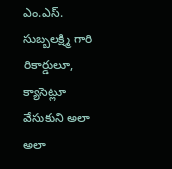ఎం.ఎస్. సుబ్బలక్ష్మి గారి రికార్డులూ, క్యాసెట్లూ వేసుకుని అలా అలా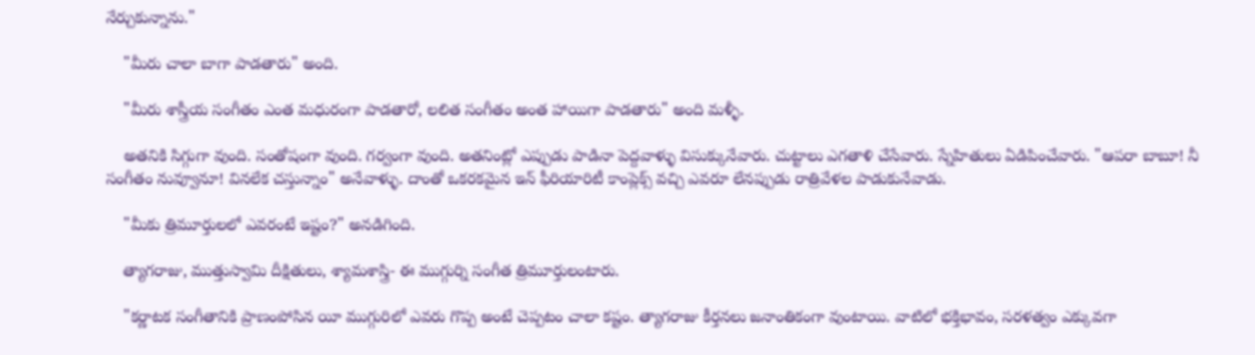నేర్చుకున్నాను."

    "మీరు చాలా బాగా పాడతారు" అంది.

    "మీరు శాస్త్రీయ సంగీతం ఎంత మధురంగా పాడతారో, లలిత సంగీతం అంత హాయిగా పాడతారు" అంది మళ్ళీ.

    అతనికి సిగ్గుగా వుంది. సంతోషంగా వుంది. గర్వంగా వుంది. అతనింట్లో ఎప్పుడు పాడినా పెద్దవాళ్ళు విసుక్కునేవారు. చుట్టాలు ఎగతాళి చేసేవారు. స్నేహితులు ఏడిపించేవారు. "ఆపరా బాబూ! నీ సంగీతం నువ్వూనూ! వినలేక చస్తున్నాం" అనేవాళ్ళు. దాంతో ఒకరకమైన ఇన్ ఫీరియారిటీ కాంప్లెక్స్ వచ్చి ఎవరూ లేనప్పుడు రాత్రివేళల పాడుకునేవాడు.

    "మీకు త్రిమూర్తులలో ఎవరంటే ఇష్టం?" అనడిగింది.

    త్యాగరాజు, ముత్తుస్వామి దీక్షితులు, శ్యామశాస్త్రి- ఈ ముగ్గుర్ని సంగీత త్రిమూర్తులంటారు.

    "కర్ణాటక సంగీతానికి ప్రాణంపోసిన యీ ముగ్గురిలో ఎవరు గొప్ప అంటే చెప్పటం చాలా కష్టం. త్యాగరాజు కీర్తనలు జనాంతికంగా వుంటాయి. వాటిలో భక్తిభావం, సరళత్వం ఎక్కువగా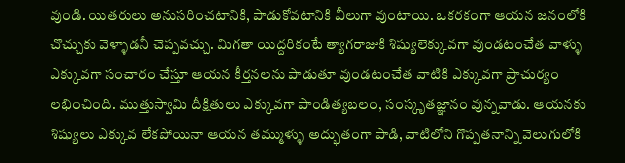వుండి. యితరులు అనుసరించటానికి, పాడుకోవటానికి వీలుగా వుంటాయి. ఒకరకంగా ఆయన జనంలోకి చొచ్చుకు వెళ్ళాడనీ చెప్పవచ్చు. మిగతా యిద్దరికంటే త్యాగరాజుకి శిష్యులెక్కువగా వుండటంచేత వాళ్ళు ఎక్కువగా సంచారం చేస్తూ ఆయన కీర్తనలను పాడుతూ వుండటంచేత వాటికి ఎక్కువగా ప్రాచుర్యం లభించింది. ముత్తుస్వామి దీక్షితులు ఎక్కువగా పాండిత్యబలం, సంస్కృతజ్ఞానం వున్నవాడు. ఆయనకు శిష్యులు ఎక్కువ లేకపోయినా ఆయన తమ్ముళ్ళు అద్భుతంగా పాడి, వాటిలోని గొప్పతనాన్ని వెలుగులోకి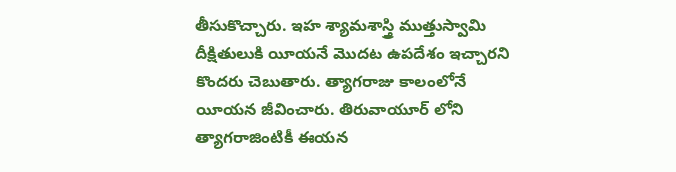తీసుకొచ్చారు. ఇహ శ్యామశాస్త్రి ముత్తుస్వామి దీక్షితులుకి యీయనే మొదట ఉపదేశం ఇచ్చారని కొందరు చెబుతారు. త్యాగరాజు కాలంలోనే యీయన జీవించారు. తిరువాయూర్ లోని త్యాగరాజింటికీ ఈయన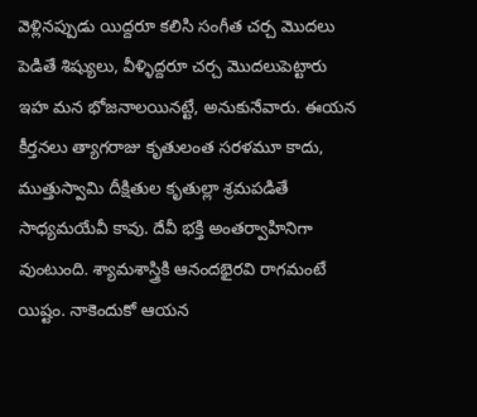వెళ్లినప్పుడు యిద్దరూ కలిసి సంగీత చర్చ మొదలు పెడితే శిష్యులు, వీళ్ళిద్దరూ చర్చ మొదలుపెట్టారు ఇహ మన భోజనాలయినట్టే, అనుకునేవారు. ఈయన కీర్తనలు త్యాగరాజు కృతులంత సరళమూ కాదు, ముత్తుస్వామి దీక్షితుల కృతుల్లా శ్రమపడితే సాధ్యమయేవీ కావు. దేవీ భక్తి అంతర్వాహినిగా వుంటుంది. శ్యామశాస్త్రికి ఆనందభైరవి రాగమంటే యిష్టం. నాకెందుకో ఆయన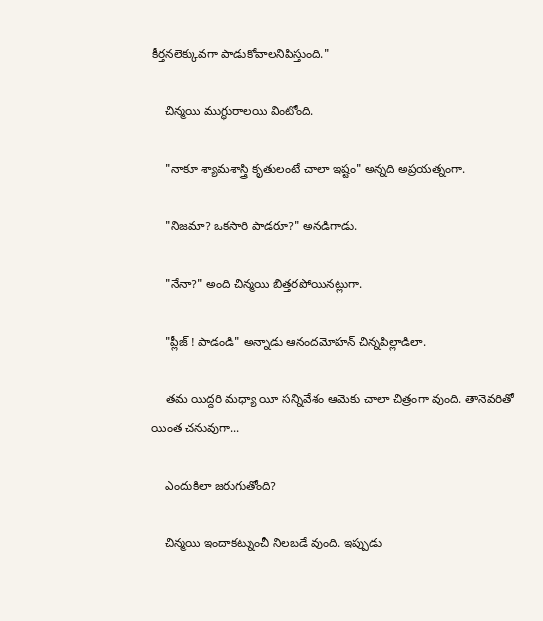కీర్తనలెక్కువగా పాడుకోవాలనిపిస్తుంది."

    చిన్మయి ముగ్ధురాలయి వింటోంది.

    "నాకూ శ్యామశాస్త్రి కృతులంటే చాలా ఇష్టం" అన్నది అప్రయత్నంగా.

    "నిజమా? ఒకసారి పాడరూ?" అనడిగాడు.

    "నేనా?" అంది చిన్మయి బిత్తరపోయినట్లుగా.

    "ప్లీజ్ ! పాడండి" అన్నాడు ఆనందమోహన్ చిన్నపిల్లాడిలా.

    తమ యిద్దరి మధ్యా యీ సన్నివేశం ఆమెకు చాలా చిత్రంగా వుంది. తానెవరితో యింత చనువుగా...

    ఎందుకిలా జరుగుతోంది?

    చిన్మయి ఇందాకట్నుంచీ నిలబడే వుంది. ఇప్పుడు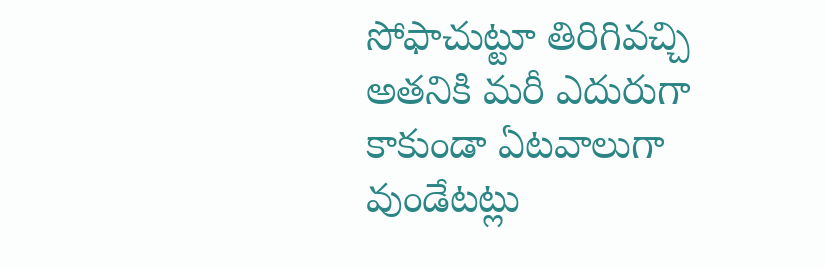సోఫాచుట్టూ తిరిగివచ్చి అతనికి మరీ ఎదురుగా కాకుండా ఏటవాలుగా వుండేటట్లు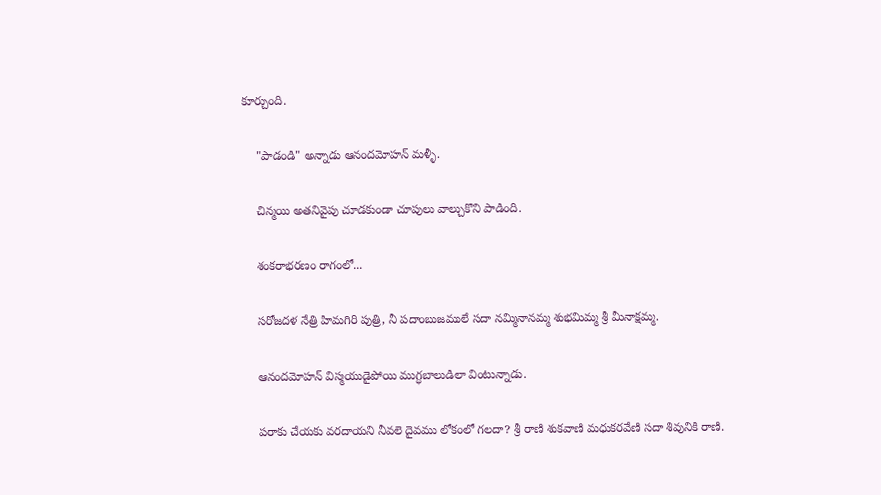కూర్చుంది.

    "పాడండి" అన్నాడు ఆనందమోహన్ మళ్ళీ.

    చిన్మయి అతనివైపు చూడకుండా చూపులు వాల్చుకొని పాడింది.

    శంకరాభరణం రాగంలో...

    సరోజదళ నేత్రి హిమగిరి పుత్రి, నీ పదాంబుజములే సదా నమ్మినానమ్మ శుభమిమ్మ శ్రీ మీనాక్షమ్మ.

    ఆనందమోహన్ విస్మయుడైపోయి ముగ్ధబాలుడిలా వింటున్నాడు.

    పరాకు చేయకు వరదాయని నీవలె దైవము లోకంలో గలదా? శ్రీ రాణి శుకవాణి మధుకరవేణి సదా శివునికి రాణి.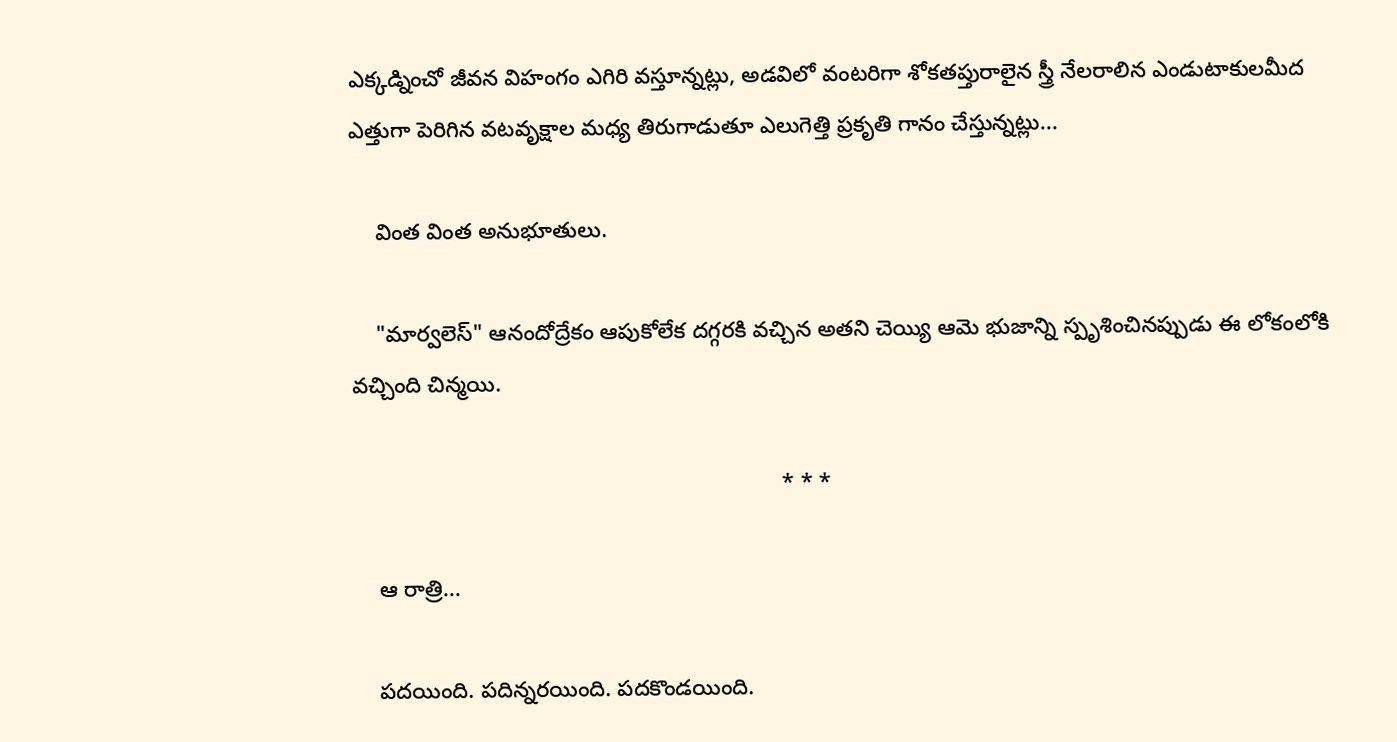ఎక్కడ్నించో జీవన విహంగం ఎగిరి వస్తూన్నట్లు, అడవిలో వంటరిగా శోకతప్తురాలైన స్త్రీ నేలరాలిన ఎండుటాకులమీద ఎత్తుగా పెరిగిన వటవృక్షాల మధ్య తిరుగాడుతూ ఎలుగెత్తి ప్రకృతి గానం చేస్తున్నట్లు...

    వింత వింత అనుభూతులు.

    "మార్వలెస్" ఆనందోద్రేకం ఆపుకోలేక దగ్గరకి వచ్చిన అతని చెయ్యి ఆమె భుజాన్ని స్పృశించినప్పుడు ఈ లోకంలోకి వచ్చింది చిన్మయి.

                                                                     * * *

    ఆ రాత్రి...

    పదయింది. పదిన్నరయింది. పదకొండయింది.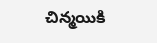చిన్మయికి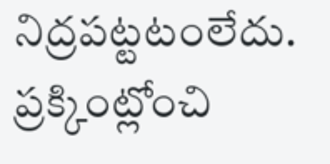నిద్రపట్టటంలేదు. ప్రక్కింట్లోంచి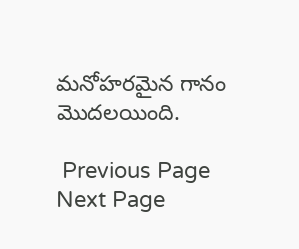మనోహరమైన గానం మొదలయింది.

 Previous Page Next Page